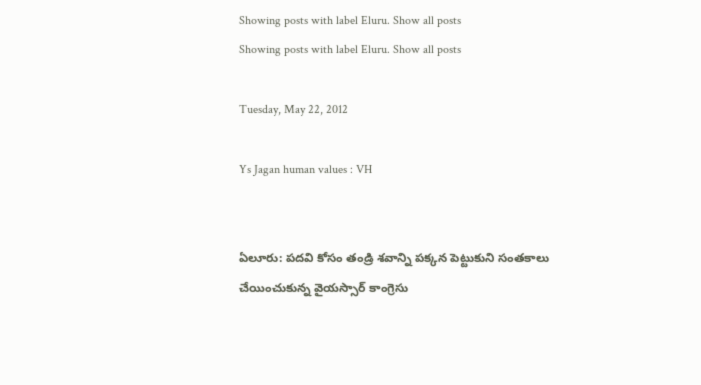Showing posts with label Eluru. Show all posts
Showing posts with label Eluru. Show all posts

Tuesday, May 22, 2012

Ys Jagan human values : VH


ఏలూరు: పదవి కోసం తండ్రి శవాన్ని పక్కన పెట్టుకుని సంతకాలు చేయించుకున్న వైయస్సార్ కాంగ్రెసు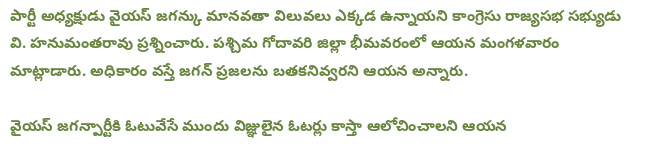పార్టీ అధ్యక్షుడు వైయస్ జగన్కు మానవతా విలువలు ఎక్కడ ఉన్నాయని కాంగ్రెసు రాజ్యసభ సభ్యుడు వి. హనుమంతరావు ప్రశ్నించారు. పశ్చిమ గోదావరి జిల్లా భీమవరంలో ఆయన మంగళవారం మాట్లాడారు. అధికారం వస్తే జగన్ ప్రజలను బతకనివ్వరని ఆయన అన్నారు.

వైయస్ జగన్పార్టీకి ఓటువేసే ముందు విజ్ఞులైన ఓటర్లు కాస్తా ఆలోచించాలని ఆయన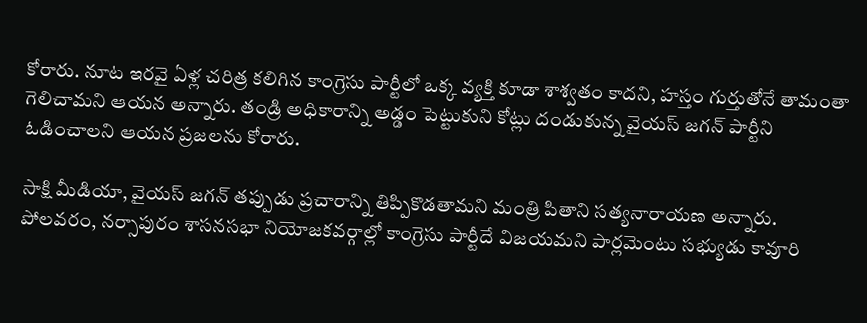కోరారు. నూట ఇరవై ఏళ్ల చరిత్ర కలిగిన కాంగ్రెసు పార్టీలో ఒక్క వ్యక్తి కూడా శాశ్వతం కాదని, హస్తం గుర్తుతోనే తామంతా గెలిచామని ఆయన అన్నారు. తండ్రి అధికారాన్ని అడ్డం పెట్టుకుని కోట్లు దండుకున్న వైయస్ జగన్ పార్టీని ఓడించాలని ఆయన ప్రజలను కోరారు.

సాక్షి మీడియా, వైయస్ జగన్ తప్పుడు ప్రచారాన్ని తిప్పికొడతామని మంత్రి పితాని సత్యనారాయణ అన్నారు. పోలవరం, నర్సాపురం శాసనసభా నియోజకవర్గాల్లో కాంగ్రెసు పార్టీదే విజయమని పార్లమెంటు సభ్యుడు కావూరి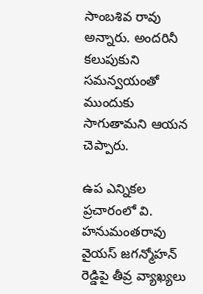సాంబశివ రావు అన్నారు. అందరినీ కలుపుకుని సమన్వయంతో ముందుకు సాగుతామని ఆయన చెప్పారు.

ఉప ఎన్నికల ప్రచారంలో వి. హనుమంతరావు వైయస్ జగన్మోహన్ రెడ్డిపై తీవ్ర వ్యాఖ్యలు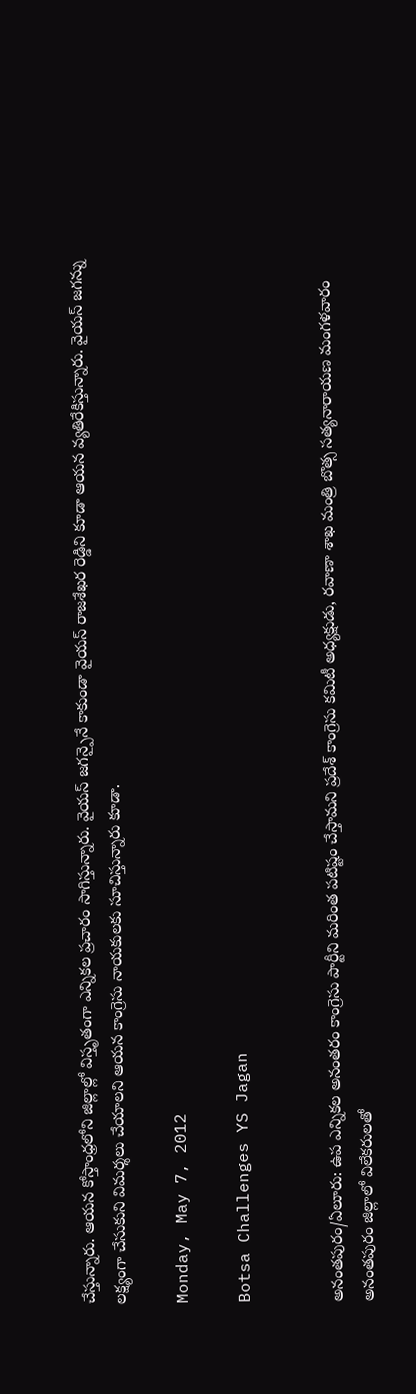చేస్తున్నారు. ఆయన కోస్తాంధ్రలోని జిల్లాల్లో విస్తృతంగా ఎన్నికల ప్రచారం సాగిస్తున్నారు. వైయస్ జగన్పైనే కాకుండా వైయస్ రాజశేఖర రెడ్డిని కూడా ఆయన వ్యతిరేకిస్తున్నారు. వైయస్ జగన్ను లక్ష్యంగా చేసుకుని విమర్శలు చేయాలని ఆయన కాంగ్రెసు నాయకులకు సూచిస్తున్నారు కూడా.

Monday, May 7, 2012

Botsa Challenges YS Jagan


అనంతపురం/ఏలూరు: ఉప ఎన్నికల అనంతరం కాంగ్రెసు పార్టీని మరింత పటిష్టం చేస్తామని ప్రదేశ్ కాంగ్రెసు కమిటీ అధ్యక్షుడు, రవాణా శాఖ మంత్రి బొత్స సత్యనారాయణ మంగళవారం అనంతపురం జిల్లాలో విలేకరులతో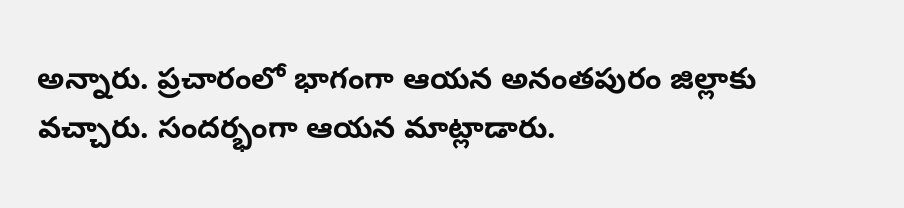అన్నారు. ప్రచారంలో భాగంగా ఆయన అనంతపురం జిల్లాకు వచ్చారు. సందర్భంగా ఆయన మాట్లాడారు.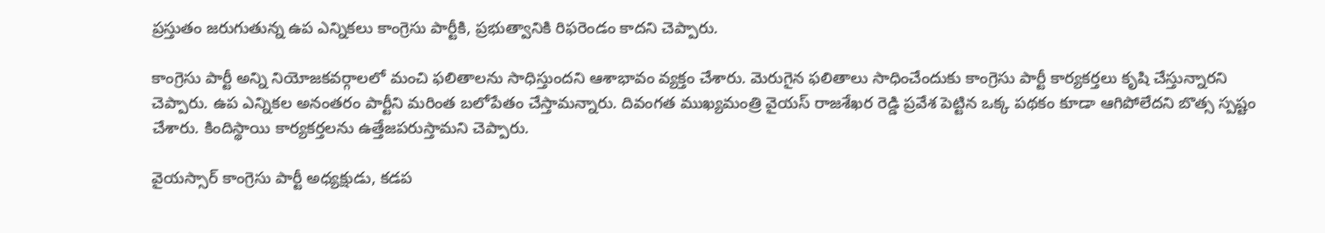ప్రస్తుతం జరుగుతున్న ఉప ఎన్నికలు కాంగ్రెసు పార్టీకి, ప్రభుత్వానికి రిఫరెండం కాదని చెప్పారు.

కాంగ్రెసు పార్టీ అన్ని నియోజకవర్గాలలో మంచి ఫలితాలను సాధిస్తుందని ఆశాభావం వ్యక్తం చేశారు. మెరుగైన ఫలితాలు సాధించేందుకు కాంగ్రెసు పార్టీ కార్యకర్తలు కృషి చేస్తున్నారని చెప్పారు. ఉప ఎన్నికల అనంతరం పార్టీని మరింత బలోపేతం చేస్తామన్నారు. దివంగత ముఖ్యమంత్రి వైయస్ రాజశేఖర రెడ్డి ప్రవేశ పెట్టిన ఒక్క పథకం కూడా ఆగిపోలేదని బొత్స స్పష్టం చేశారు. కిందిస్థాయి కార్యకర్తలను ఉత్తేజపరుస్తామని చెప్పారు.

వైయస్సార్ కాంగ్రెసు పార్టీ అధ్యక్షుడు, కడప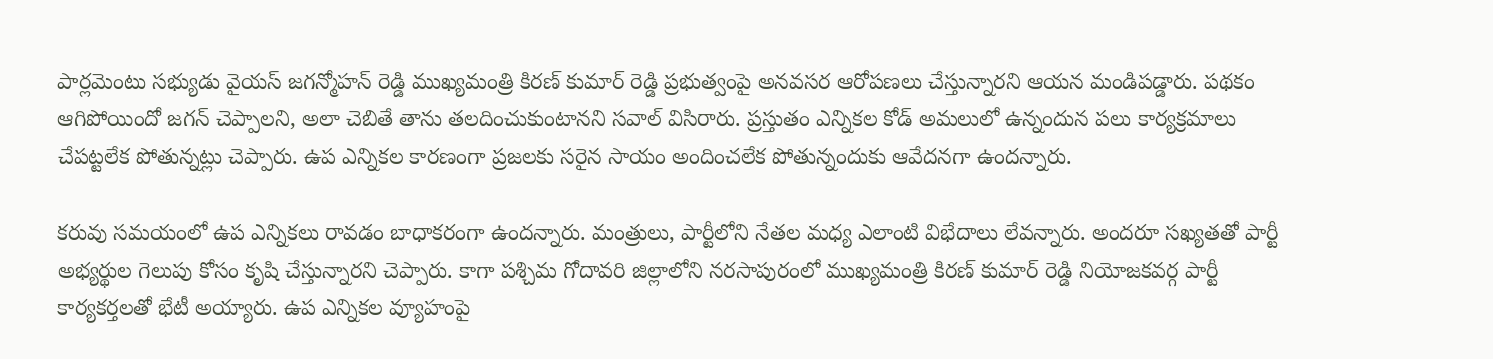పార్లమెంటు సభ్యుడు వైయస్ జగన్మోహన్ రెడ్డి ముఖ్యమంత్రి కిరణ్ కుమార్ రెడ్డి ప్రభుత్వంపై అనవసర ఆరోపణలు చేస్తున్నారని ఆయన మండిపడ్డారు. పథకం ఆగిపోయిందో జగన్ చెప్పాలని, అలా చెబితే తాను తలదించుకుంటానని సవాల్ విసిరారు. ప్రస్తుతం ఎన్నికల కోడ్ అమలులో ఉన్నందున పలు కార్యక్రమాలు చేపట్టలేక పోతున్నట్లు చెప్పారు. ఉప ఎన్నికల కారణంగా ప్రజలకు సరైన సాయం అందించలేక పోతున్నందుకు ఆవేదనగా ఉందన్నారు.

కరువు సమయంలో ఉప ఎన్నికలు రావడం బాధాకరంగా ఉందన్నారు. మంత్రులు, పార్టీలోని నేతల మధ్య ఎలాంటి విభేదాలు లేవన్నారు. అందరూ సఖ్యతతో పార్టీ అభ్యర్థుల గెలుపు కోసం కృషి చేస్తున్నారని చెప్పారు. కాగా పశ్చిమ గోదావరి జిల్లాలోని నరసాపురంలో ముఖ్యమంత్రి కిరణ్ కుమార్ రెడ్డి నియోజకవర్గ పార్టీ కార్యకర్తలతో భేటీ అయ్యారు. ఉప ఎన్నికల వ్యూహంపై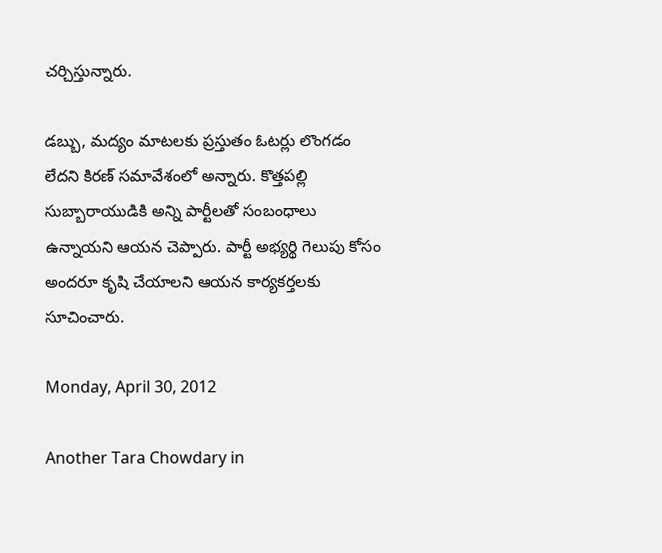చర్చిస్తున్నారు.

డబ్బు, మద్యం మాటలకు ప్రస్తుతం ఓటర్లు లొంగడం లేదని కిరణ్ సమావేశంలో అన్నారు. కొత్తపల్లి సుబ్బారాయుడికి అన్ని పార్టీలతో సంబంధాలు ఉన్నాయని ఆయన చెప్పారు. పార్టీ అభ్యర్థి గెలుపు కోసం అందరూ కృషి చేయాలని ఆయన కార్యకర్తలకు సూచించారు.

Monday, April 30, 2012

Another Tara Chowdary in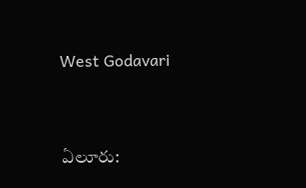West Godavari


ఏలూరు: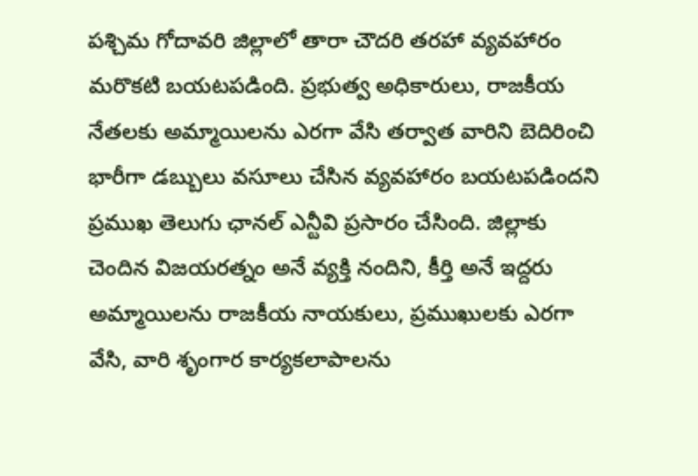పశ్చిమ గోదావరి జిల్లాలో తారా చౌదరి తరహా వ్యవహారం మరొకటి బయటపడింది. ప్రభుత్వ అధికారులు, రాజకీయ నేతలకు అమ్మాయిలను ఎరగా వేసి తర్వాత వారిని బెదిరించి భారీగా డబ్బులు వసూలు చేసిన వ్యవహారం బయటపడిందని ప్రముఖ తెలుగు ఛానల్ ఎన్టీవి ప్రసారం చేసింది. జిల్లాకు చెందిన విజయరత్నం అనే వ్యక్తి నందిని, కీర్తి అనే ఇద్దరు అమ్మాయిలను రాజకీయ నాయకులు, ప్రముఖులకు ఎరగా వేసి, వారి శృంగార కార్యకలాపాలను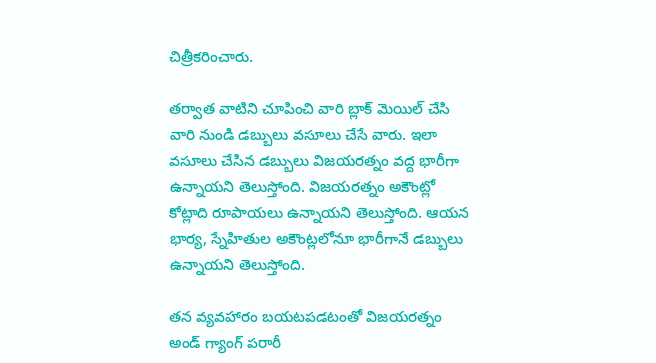చిత్రీకరించారు.

తర్వాత వాటిని చూపించి వారి బ్లాక్ మెయిల్ చేసి వారి నుండి డబ్బులు వసూలు చేసే వారు. ఇలా వసూలు చేసిన డబ్బులు విజయరత్నం వద్ద భారీగా ఉన్నాయని తెలుస్తోంది. విజయరత్నం అకౌంట్లో కోట్లాది రూపాయలు ఉన్నాయని తెలుస్తోంది. ఆయన భార్య, స్నేహితుల అకౌంట్లలోనూ భారీగానే డబ్బులు ఉన్నాయని తెలుస్తోంది.

తన వ్యవహారం బయటపడటంతో విజయరత్నం అండ్ గ్యాంగ్ పరారీ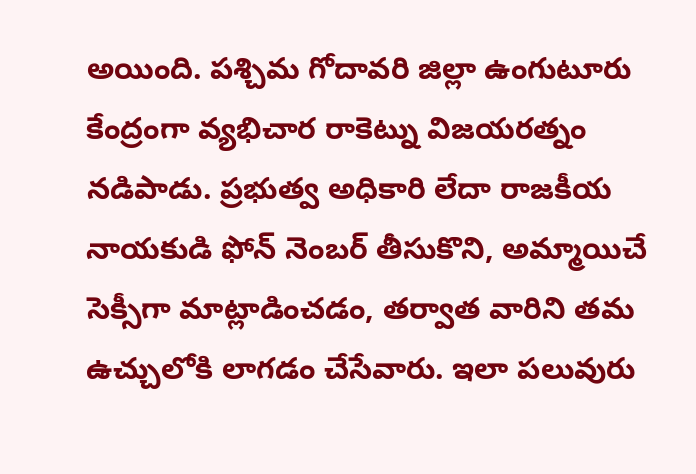అయింది. పశ్చిమ గోదావరి జిల్లా ఉంగుటూరు కేంద్రంగా వ్యభిచార రాకెట్ను విజయరత్నం నడిపాడు. ప్రభుత్వ అధికారి లేదా రాజకీయ నాయకుడి ఫోన్ నెంబర్ తీసుకొని, అమ్మాయిచే సెక్సీగా మాట్లాడించడం, తర్వాత వారిని తమ ఉచ్చులోకి లాగడం చేసేవారు. ఇలా పలువురు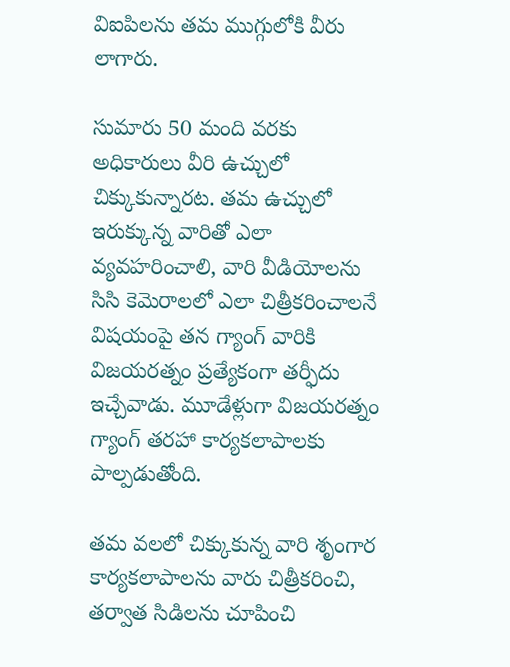విఐపిలను తమ ముగ్గులోకి వీరు లాగారు.

సుమారు 50 మంది వరకు అధికారులు వీరి ఉచ్చులో చిక్కుకున్నారట. తమ ఉచ్చులో ఇరుక్కున్న వారితో ఎలా వ్యవహరించాలి, వారి వీడియోలను సిసి కెమెరాలలో ఎలా చిత్రీకరించాలనే విషయంపై తన గ్యాంగ్ వారికి విజయరత్నం ప్రత్యేకంగా తర్ఫీదు ఇచ్చేవాడు. మూడేళ్లుగా విజయరత్నం గ్యాంగ్ తరహా కార్యకలాపాలకు పాల్పడుతోంది.

తమ వలలో చిక్కుకున్న వారి శృంగార కార్యకలాపాలను వారు చిత్రీకరించి, తర్వాత సిడిలను చూపించి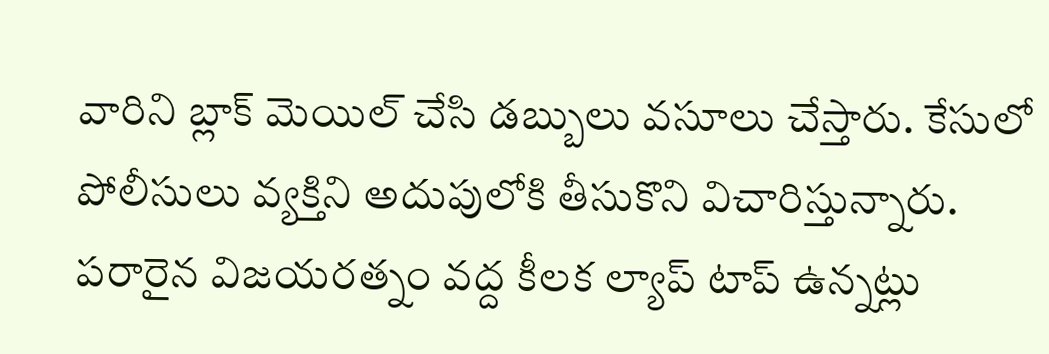వారిని బ్లాక్ మెయిల్ చేసి డబ్బులు వసూలు చేస్తారు. కేసులో పోలీసులు వ్యక్తిని అదుపులోకి తీసుకొని విచారిస్తున్నారు. పరారైన విజయరత్నం వద్ద కీలక ల్యాప్ టాప్ ఉన్నట్లు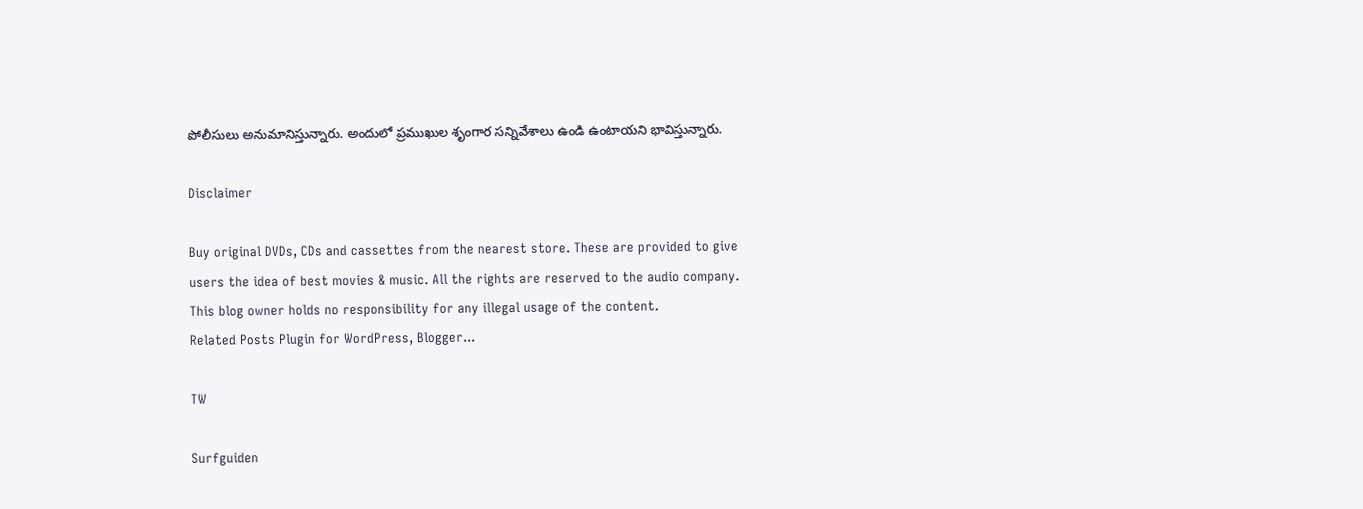పోలీసులు అనుమానిస్తున్నారు. అందులో ప్రముఖుల శృంగార సన్నివేశాలు ఉండి ఉంటాయని భావిస్తున్నారు.

Disclaimer

Buy original DVDs, CDs and cassettes from the nearest store. These are provided to give users the idea of best movies & music. All the rights are reserved to the audio company. This blog owner holds no responsibility for any illegal usage of the content.
Related Posts Plugin for WordPress, Blogger...

TW

Surfguiden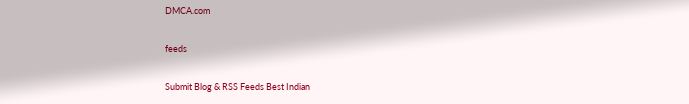DMCA.com

feeds

Submit Blog & RSS Feeds Best Indian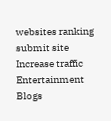websites ranking submit site Increase traffic Entertainment Blogs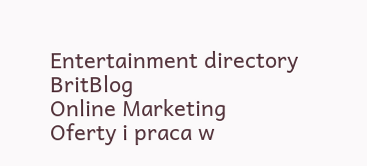Entertainment directory BritBlog
Online Marketing
Oferty i praca w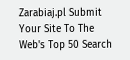Zarabiaj.pl Submit Your Site To The Web's Top 50 Search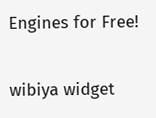Engines for Free!

wibiya widget